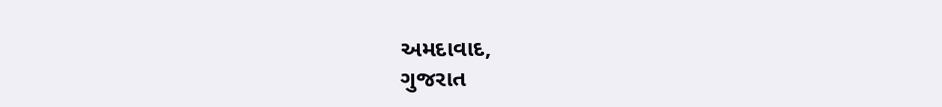અમદાવાદ,
ગુજરાત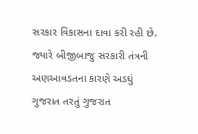સરકાર વિકાસના દાવા કરી રહી છે. જ્યારે બીજીબાજુ સરકારી તંત્રની અણઆવડતના કારણે અડઘું ગુજરાત તરતું ગુજરાત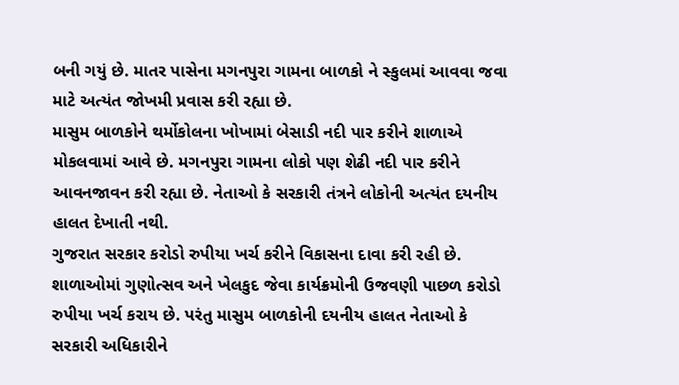બની ગયું છે. માતર પાસેના મગનપુરા ગામના બાળકો ને સ્કુલમાં આવવા જવા માટે અત્યંત જોખમી પ્રવાસ કરી રહ્યા છે.
માસુમ બાળકોને થર્મોકોલના ખોખામાં બેસાડી નદી પાર કરીને શાળાએ મોકલવામાં આવે છે. મગનપુરા ગામના લોકો પણ શેઢી નદી પાર કરીને આવનજાવન કરી રહ્યા છે. નેતાઓ કે સરકારી તંત્રને લોકોની અત્યંત દયનીય હાલત દેખાતી નથી.
ગુજરાત સરકાર કરોડો રુપીયા ખર્ચ કરીને વિકાસના દાવા કરી રહી છે. શાળાઓમાં ગુણોત્સવ અને ખેલકુદ જેવા કાર્યક્રમોની ઉજવણી પાછળ કરોડો રુપીયા ખર્ચ કરાય છે. પરંતુ માસુમ બાળકોની દયનીય હાલત નેતાઓ કે સરકારી અધિકારીને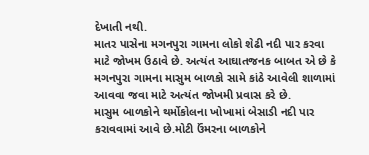દેખાતી નથી.
માતર પાસેના મગનપુરા ગામના લોકો શેઢી નદી પાર કરવા માટે જોખમ ઉઠાવે છે. અત્યંત આઘાતજનક બાબત એ છે કે મગનપુરા ગામના માસુમ બાળકો સામે કાંઠે આવેલી શાળામાં આવવા જવા માટે અત્યંત જોખમી પ્રવાસ કરે છે.
માસુમ બાળકોને થર્મોકોલના ખોખામાં બેસાડી નદી પાર કરાવવામાં આવે છે.મોટી ઉંમરના બાળકોને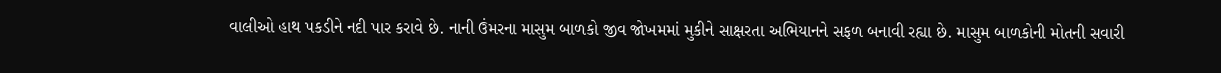વાલીઓ હાથ પકડીને નદી પાર કરાવે છે. નાની ઉંમરના માસુમ બાળકો જીવ જોખમમાં મુકીને સાક્ષરતા અભિયાનને સફળ બનાવી રહ્યા છે. માસુમ બાળકોની મોતની સવારી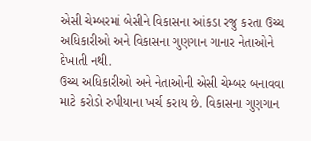એસી ચેમ્બરમાં બેસીને વિકાસના આંકડા રજુ કરતા ઉચ્ચ અધિકારીઓ અને વિકાસના ગુણગાન ગાનાર નેતાઓને દેખાતી નથી.
ઉચ્ચ અધિકારીઓ અને નેતાઓની એસી ચેમ્બર બનાવવા માટે કરોડો રુપીયાના ખર્ચ કરાય છે. વિકાસના ગુણગાન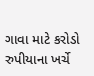ગાવા માટે કરોડો રુપીયાના ખર્ચે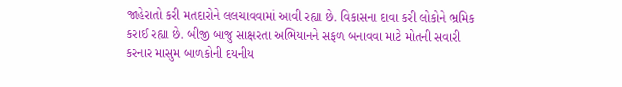જાહેરાતો કરી મતદારોને લલચાવવામાં આવી રહ્યા છે. વિકાસના દાવા કરી લોકોને ભ્રમિક કરાઈ રહ્યા છે. બીજી બાજુ સાક્ષરતા અભિયાનને સફળ બનાવવા માટે મોતની સવારી કરનાર માસુમ બાળકોની દયનીય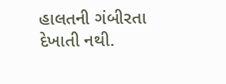હાલતની ગંબીરતા દેખાતી નથી.